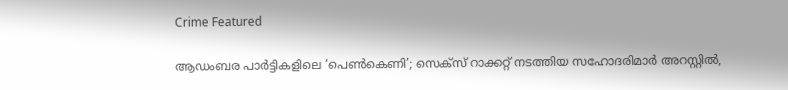Crime Featured

ആഡംബര പാർട്ടികളിലെ ‘പെൺകെണി’; സെക്സ് റാക്കറ്റ് നടത്തിയ സഹോദരിമാർ അറസ്റ്റിൽ,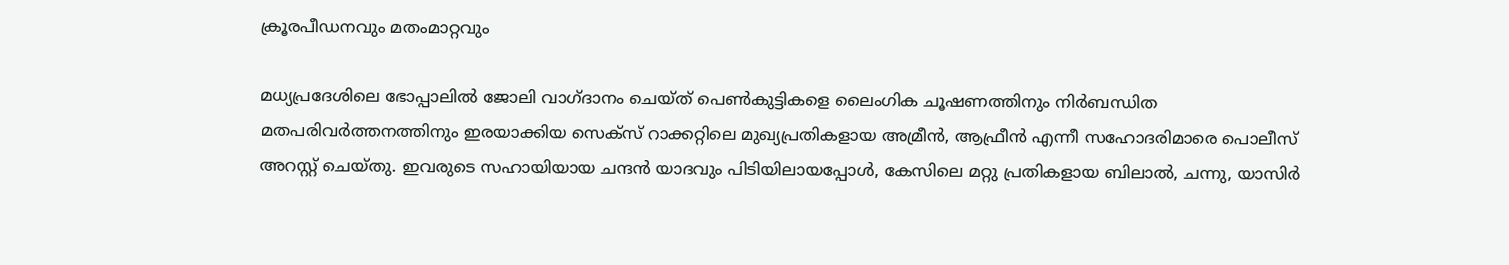ക്രൂരപീഡനവും മതംമാറ്റവും

മധ്യപ്രദേശിലെ ഭോപ്പാലിൽ ജോലി വാഗ്ദാനം ചെയ്ത് പെൺകുട്ടികളെ ലൈംഗിക ചൂഷണത്തിനും നിർബന്ധിത മതപരിവർത്തനത്തിനും ഇരയാക്കിയ സെക്സ് റാക്കറ്റിലെ മുഖ്യപ്രതികളായ അമ്രീൻ, ആഫ്രീൻ എന്നീ സഹോദരിമാരെ പൊലീസ് അറസ്റ്റ് ചെയ്തു. ഇവരുടെ സഹായിയായ ചന്ദൻ യാദവും പിടിയിലായപ്പോൾ, കേസിലെ മറ്റു പ്രതികളായ ബിലാൽ, ചന്നു, യാസിർ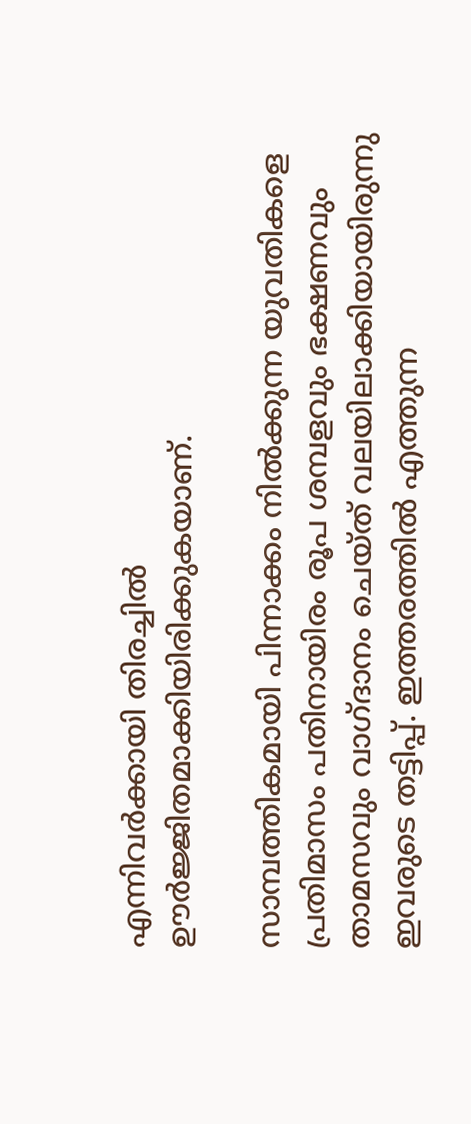എന്നിവർക്കായി തിരച്ചിൽ ഊർജ്ജിതമാക്കിയിരിക്കുകയാണ്.

സാമ്പത്തികമായി പിന്നാക്കം നിൽക്കുന്ന യുവതികളെ പ്രതിമാസം പതിനായിരം രൂപ ശമ്പളവും ഭക്ഷണവും താമസവും വാഗ്ദാനം ചെയ്ത് വലയിലാക്കിയായിരുന്നു ഇവരുടെ തട്ടിപ്പ്. ഇത്തരത്തിൽ എത്തുന്ന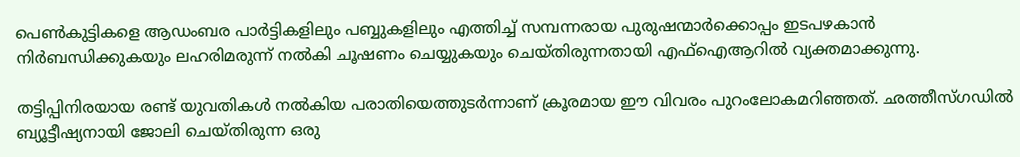പെൺകുട്ടികളെ ആഡംബര പാർട്ടികളിലും പബ്ബുകളിലും എത്തിച്ച് സമ്പന്നരായ പുരുഷന്മാർക്കൊപ്പം ഇടപഴകാൻ നിർബന്ധിക്കുകയും ലഹരിമരുന്ന് നൽകി ചൂഷണം ചെയ്യുകയും ചെയ്തിരുന്നതായി എഫ്‌ഐആറിൽ വ്യക്തമാക്കുന്നു.

തട്ടിപ്പിനിരയായ രണ്ട് യുവതികൾ നൽകിയ പരാതിയെത്തുടർന്നാണ് ക്രൂരമായ ഈ വിവരം പുറംലോകമറിഞ്ഞത്. ഛത്തീസ്ഗഡിൽ ബ്യൂട്ടീഷ്യനായി ജോലി ചെയ്തിരുന്ന ഒരു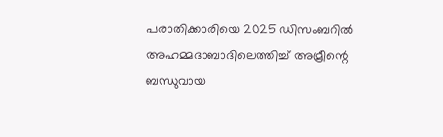പരാതിക്കാരിയെ 2025 ഡിസംബറിൽ അഹമ്മദാബാദിലെത്തിച്ച് അമ്രീന്റെ ബന്ധുവായ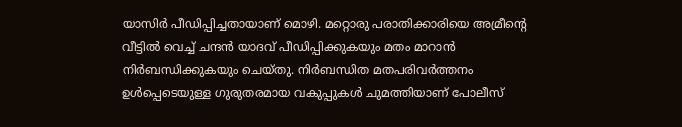യാസിർ പീഡിപ്പിച്ചതായാണ് മൊഴി. മറ്റൊരു പരാതിക്കാരിയെ അമ്രീന്റെ വീട്ടിൽ വെച്ച് ചന്ദൻ യാദവ് പീഡിപ്പിക്കുകയും മതം മാറാൻ നിർബന്ധിക്കുകയും ചെയ്തു. നിർബന്ധിത മതപരിവർത്തനം ഉൾപ്പെടെയുള്ള ഗുരുതരമായ വകുപ്പുകൾ ചുമത്തിയാണ് പോലീസ്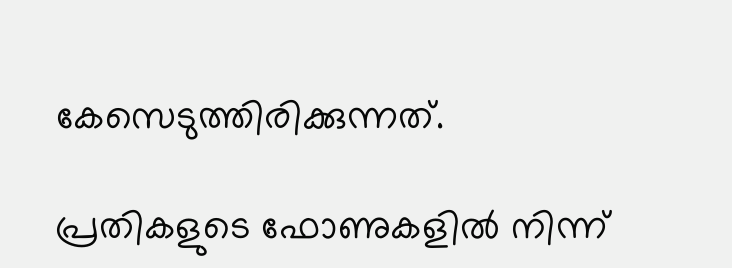കേസെടുത്തിരിക്കുന്നത്.

പ്രതികളുടെ ഫോണുകളിൽ നിന്ന്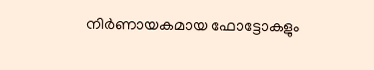നിർണായകമായ ഫോട്ടോകളും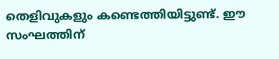തെളിവുകളും കണ്ടെത്തിയിട്ടുണ്ട്. ഈ സംഘത്തിന്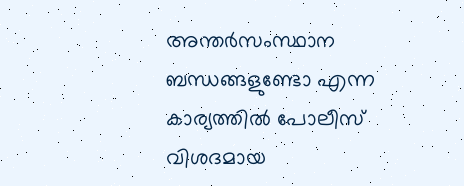അന്തർസംസ്ഥാന ബന്ധങ്ങളുണ്ടോ എന്ന കാര്യത്തിൽ പോലീസ് വിശദമായ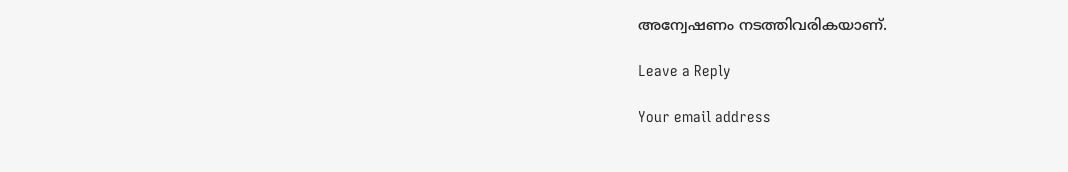അന്വേഷണം നടത്തിവരികയാണ്.

Leave a Reply

Your email address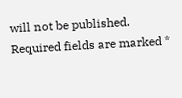will not be published. Required fields are marked *